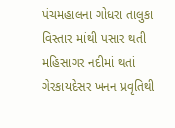પંચમહાલના ગોધરા તાલુકા વિસ્તાર માંથી પસાર થતી મહિસાગર નદીમાં થતાં ગેરકાયદેસર ખનન પ્રવૃતિથી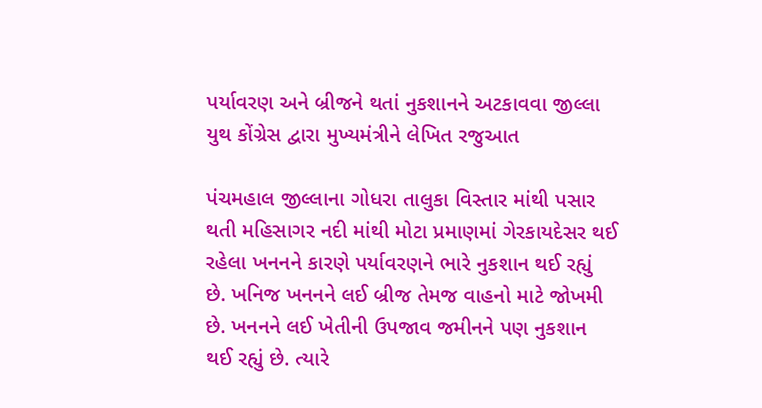પર્યાવરણ અને બ્રીજને થતાં નુકશાનને અટકાવવા જીલ્લા યુથ કોંગ્રેસ દ્વારા મુખ્યમંત્રીને લેખિત રજુઆત

પંચમહાલ જીલ્લાના ગોધરા તાલુકા વિસ્તાર માંથી પસાર થતી મહિસાગર નદી માંથી મોટા પ્રમાણમાં ગેરકાયદેસર થઈ રહેલા ખનનને કારણે પર્યાવરણને ભારે નુકશાન થઈ રહ્યું છે. ખનિજ ખનનને લઈ બ્રીજ તેમજ વાહનો માટે જોખમી છે. ખનનને લઈ ખેતીની ઉપજાવ જમીનને પણ નુકશાન થઈ રહ્યું છે. ત્યારે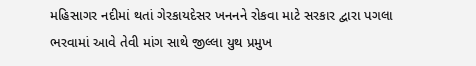મહિસાગર નદીમાં થતાં ગેરકાયદેસર ખનનને રોકવા માટે સરકાર દ્વારા પગલા ભરવામાં આવે તેવી માંગ સાથે જીલ્લા યુથ પ્રમુખ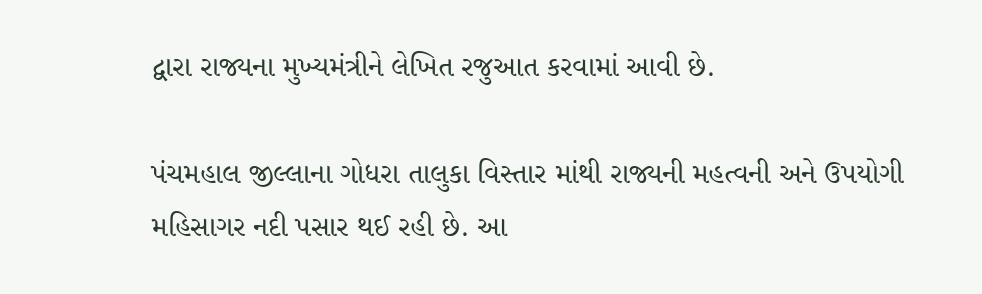દ્વારા રાજ્યના મુખ્યમંત્રીને લેખિત રજુઆત કરવામાં આવી છે.

પંચમહાલ જીલ્લાના ગોધરા તાલુકા વિસ્તાર માંથી રાજ્યની મહત્વની અને ઉપયોગી મહિસાગર નદી પસાર થઈ રહી છે. આ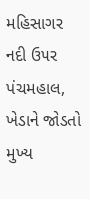મહિસાગર નદી ઉ૫ર પંચમહાલ, ખેડાને જોડતો મુખ્ય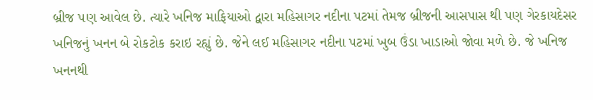બ્રીજ પણ આવેલ છે. ત્યારે ખનિજ માફિયાઓ દ્વારા મહિસાગર નદીના પટમાં તેમજ બ્રીજની આસપાસ થી પણ ગેરકાયદેસર ખનિજનું ખનન બે રોકટોક કરાઇ રહ્યું છે. જેને લઈ મહિસાગર નદીના પટમાં ખુબ ઉંડા ખાડાઓ જોવા મળે છે. જે ખનિજ ખનનથી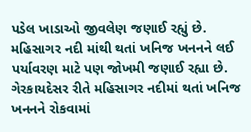પડેલ ખાડાઓ જીવલેણ જણાઈ રહ્યું છે. મહિસાગર નદી માંથી થતાં ખનિજ ખનનને લઈ પર્યાવરણ માટે પણ જોખમી જણાઈ રહ્યા છે. ગેરકાયદેસર રીતે મહિસાગર નદીમાં થતાં ખનિજ ખનનને રોકવામાં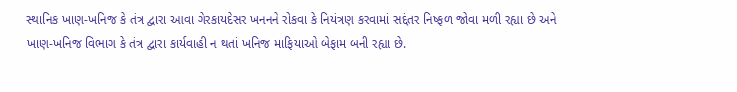સ્થાનિક ખાણ-ખનિજ કે તંત્ર દ્વારા આવા ગેરકાયદેસર ખનનને રોકવા કે નિયંત્રણ કરવામાં સદ્દંતર નિષ્ફળ જોવા મળી રહ્યા છે અને ખાણ-ખનિજ વિભાગ કે તંત્ર દ્વારા કાર્યવાહી ન થતાં ખનિજ માફિયાઓ બેફામ બની રહ્યા છે.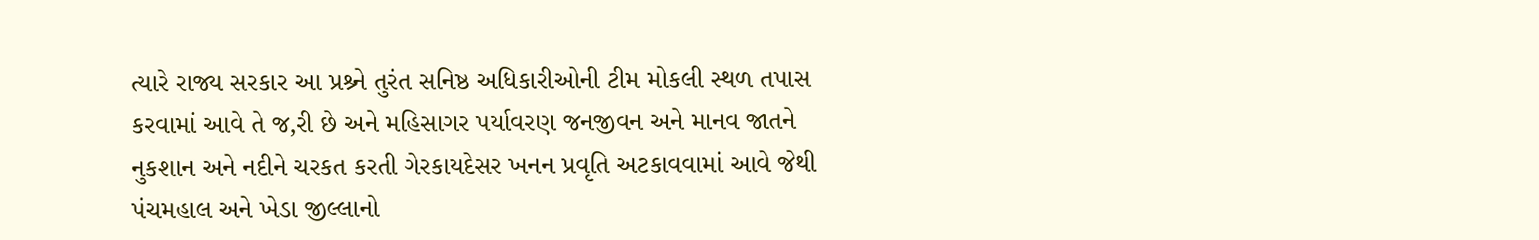ત્યારે રાજ્ય સરકાર આ પ્રશ્ર્ને તુરંત સનિષ્ઠ અધિકારીઓની ટીમ મોકલી સ્થળ તપાસ કરવામાં આવે તે જ‚રી છે અને મહિસાગર પર્યાવરણ જનજીવન અને માનવ જાતને નુકશાન અને નદીને ચરકત કરતી ગેરકાયદેસર ખનન પ્રવૃતિ અટકાવવામાં આવે જેથી પંચમહાલ અને ખેડા જીલ્લાનો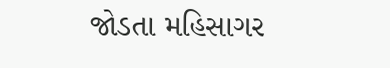જોડતા મહિસાગર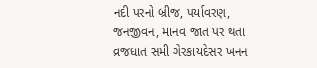નદી પરનો બ્રીજ, પર્યાવરણ, જનજીવન, માનવ જાત પર થતા વ્રજધાત સમી ગેરકાયદેસર ખનન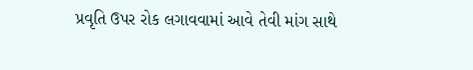પ્રવૃતિ ઉપર રોક લગાવવામાં આવે તેવી માંગ સાથે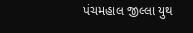પંચમહાલ જીલ્લા યુથ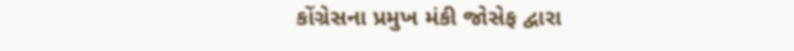કોંગ્રેસના પ્રમુખ મંકી જોસેફ દ્વારા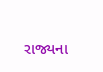રાજ્યના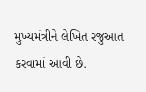મુખ્યમંત્રીને લેખિત રજુઆત કરવામાં આવી છે.